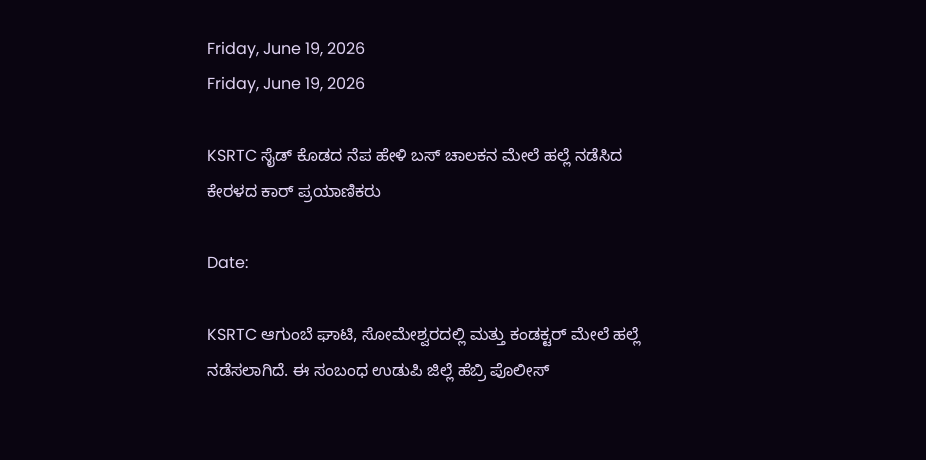Friday, June 19, 2026
Friday, June 19, 2026

KSRTC ಸೈಡ್ ಕೊಡದ ನೆಪ ಹೇಳಿ ಬಸ್ ಚಾಲಕನ ಮೇಲೆ ಹಲ್ಲೆ ನಡೆಸಿದ ಕೇರಳದ ಕಾರ್ ಪ್ರಯಾಣಿಕರು

Date:

KSRTC ಆಗುಂಬೆ ಘಾಟಿ, ಸೋಮೇಶ್ವರದಲ್ಲಿ ಮತ್ತು ಕಂಡಕ್ಟರ್‌ ಮೇಲೆ ಹಲ್ಲೆ ನಡೆಸಲಾಗಿದೆ. ಈ ಸಂಬಂಧ ಉಡುಪಿ ಜಿಲ್ಲೆ ಹೆಬ್ರಿ ಪೊಲೀಸ್‌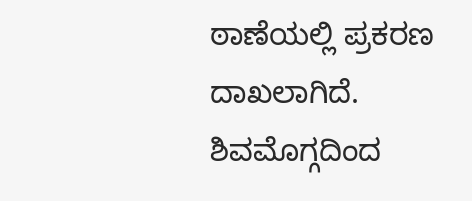ಠಾಣೆಯಲ್ಲಿ ಪ್ರಕರಣ ದಾಖಲಾಗಿದೆ.
ಶಿವಮೊಗ್ಗದಿಂದ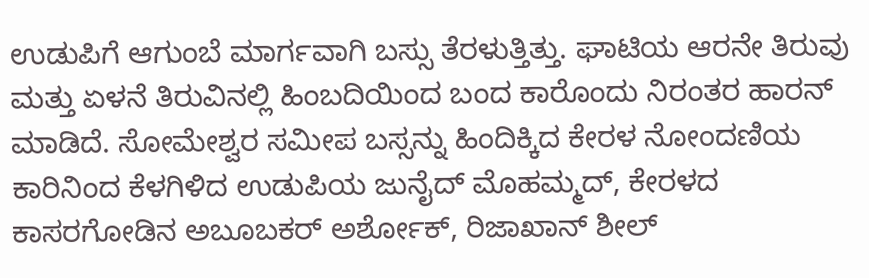ಉಡುಪಿಗೆ ಆಗುಂಬೆ ಮಾರ್ಗವಾಗಿ ಬಸ್ಸು ತೆರಳುತ್ತಿತ್ತು. ಘಾಟಿಯ ಆರನೇ ತಿರುವು ಮತ್ತು ಏಳನೆ ತಿರುವಿನಲ್ಲಿ ಹಿಂಬದಿಯಿಂದ ಬಂದ ಕಾರೊಂದು ನಿರಂತರ ಹಾರನ್‌ ಮಾಡಿದೆ. ಸೋಮೇಶ್ವರ ಸಮೀಪ ಬಸ್ಸನ್ನು ಹಿಂದಿಕ್ಕಿದ ಕೇರಳ ನೋಂದಣಿಯ ಕಾರಿನಿಂದ ಕೆಳಗಿಳಿದ ಉಡುಪಿಯ ಜುನೈದ್‌ ಮೊಹಮ್ಮದ್‌, ಕೇರಳದ ಕಾಸರಗೋಡಿನ ಅಬೂಬಕರ್‌ ಅರ್ಶೋಕ್‌, ರಿಜಾಖಾನ್‌ ಶೀಲ್‌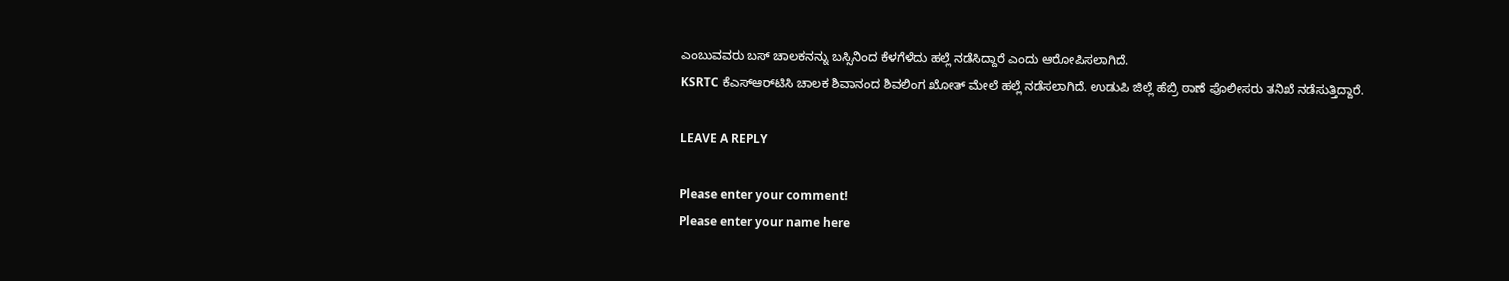ಎಂಬುವವರು ಬಸ್‌ ಚಾಲಕನನ್ನು ಬಸ್ಸಿನಿಂದ ಕೆಳಗೆಳೆದು ಹಲ್ಲೆ ನಡೆಸಿದ್ದಾರೆ ಎಂದು ಆರೋಪಿಸಲಾಗಿದೆ.
KSRTC ಕೆಎಸ್‌ಆರ್‌ಟಿಸಿ ಚಾಲಕ ಶಿವಾನಂದ ಶಿವಲಿಂಗ ಖೋತ್‌ ಮೇಲೆ ಹಲ್ಲೆ ನಡೆಸಲಾಗಿದೆ. ಉಡುಪಿ ಜಿಲ್ಲೆ ಹೆಬ್ರಿ ಠಾಣೆ ಪೊಲೀಸರು ತನಿಖೆ ನಡೆಸುತ್ತಿದ್ದಾರೆ.

LEAVE A REPLY

Please enter your comment!
Please enter your name here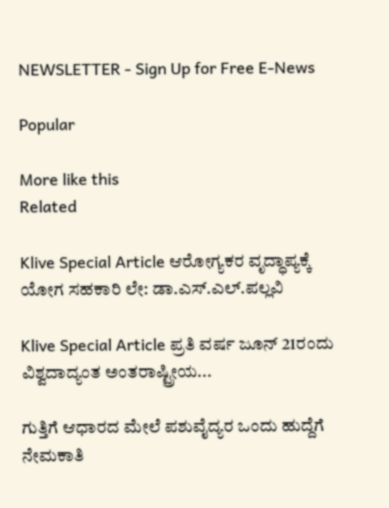NEWSLETTER - Sign Up for Free E-News

Popular

More like this
Related

Klive Special Article ಆರೋಗ್ಯಕರ ವೃದ್ಧಾಪ್ಯಕ್ಕೆ ಯೋಗ ಸಹಕಾರಿ ಲೇ: ಡಾ.ಎಸ್.ಎಲ್.ಪಲ್ಲವಿ

Klive Special Article ಪ್ರತಿ ವರ್ಷ ಜೂನ್ 21ರಂದು ವಿಶ್ವದಾದ್ಯಂತ ಅಂತರಾಷ್ಟ್ರೀಯ...

ಗುತ್ತಿಗೆ ಆಧಾರದ ಮೇಲೆ ಪಶುವೈದ್ಯರ ಒಂದು ಹುದ್ದೆಗೆ ನೇಮಕಾತಿ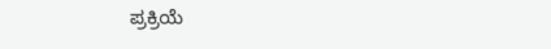ಪ್ರಕ್ರಿಯೆ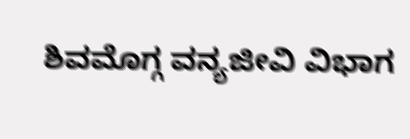ಶಿವಮೊಗ್ಗ ವನ್ಯಜೀವಿ ವಿಭಾಗ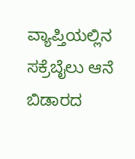ವ್ಯಾಪ್ತಿಯಲ್ಲಿನ ಸಕ್ರೆಬೈಲು ಆನೆ ಬಿಡಾರದ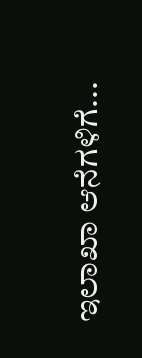ಇಲಾಖಾ ಆನೆಗಳಿಗೆ...